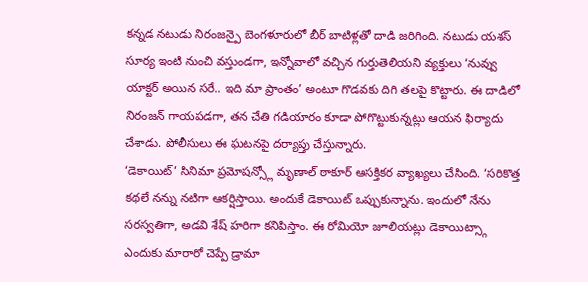కన్నడ నటుడు నిరంజన్పై బెంగళూరులో బీర్ బాటిళ్లతో దాడి జరిగింది. నటుడు యశస్ సూర్య ఇంటి నుంచి వస్తుండగా, ఇన్నోవాలో వచ్చిన గుర్తుతెలియని వ్యక్తులు ‘నువ్వు యాక్టర్ అయిన సరే.. ఇది మా ప్రాంతం’ అంటూ గొడవకు దిగి తలపై కొట్టారు. ఈ దాడిలో నిరంజన్ గాయపడగా, తన చేతి గడియారం కూడా పోగొట్టుకున్నట్లు ఆయన ఫిర్యాదు చేశాడు. పోలీసులు ఈ ఘటనపై దర్యాప్తు చేస్తున్నారు.
‘డెకాయిట్’ సినిమా ప్రమోషన్స్లో మృణాల్ ఠాకూర్ ఆసక్తికర వ్యాఖ్యలు చేసింది. ‘సరికొత్త కథలే నన్ను నటిగా ఆకర్షిస్తాయి. అందుకే డెకాయిట్ ఒప్పుకున్నాను. ఇందులో నేను సరస్వతిగా, అడవి శేష్ హరిగా కనిపిస్తాం. ఈ రోమియో జూలియట్లు డెకాయిట్స్గా ఎందుకు మారారో చెప్పే డ్రామా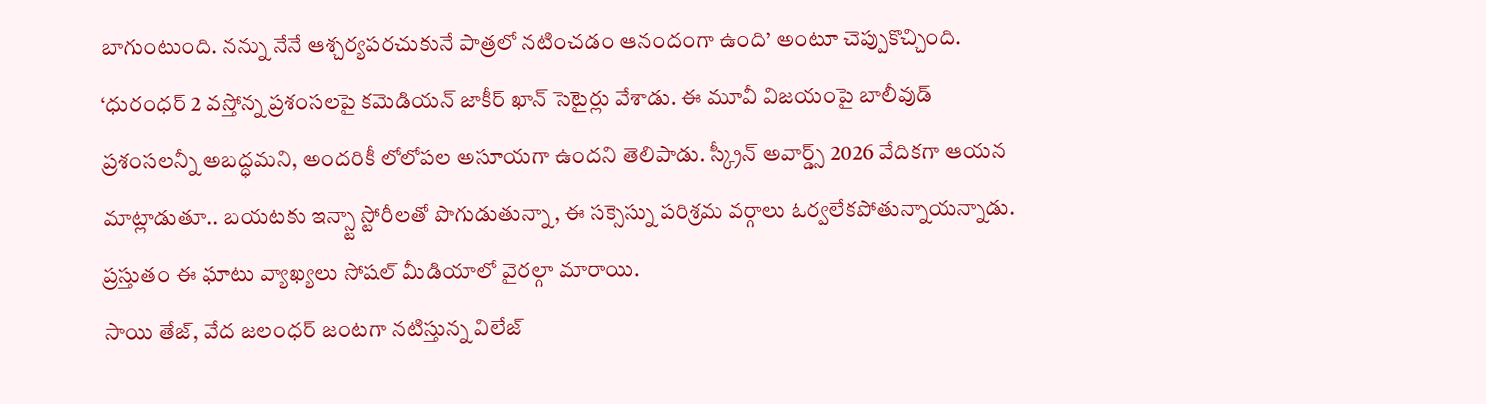బాగుంటుంది. నన్ను నేనే ఆశ్చర్యపరచుకునే పాత్రలో నటించడం ఆనందంగా ఉంది’ అంటూ చెప్పుకొచ్చింది.
‘ధురంధర్ 2 వస్తోన్న ప్రశంసలపై కమెడియన్ జాకీర్ ఖాన్ సెటైర్లు వేశాడు. ఈ మూవీ విజయంపై బాలీవుడ్ ప్రశంసలన్నీ అబద్ధమని, అందరికీ లోలోపల అసూయగా ఉందని తెలిపాడు. స్క్రీన్ అవార్డ్స్ 2026 వేదికగా ఆయన మాట్లాడుతూ.. బయటకు ఇన్స్టా స్టోరీలతో పొగుడుతున్నా, ఈ సక్సెస్ను పరిశ్రమ వర్గాలు ఓర్వలేకపోతున్నాయన్నాడు. ప్రస్తుతం ఈ ఘాటు వ్యాఖ్యలు సోషల్ మీడియాలో వైరల్గా మారాయి.
సాయి తేజ్, వేద జలంధర్ జంటగా నటిస్తున్న విలేజ్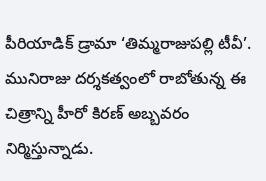పీరియాడిక్ డ్రామా ‘తిమ్మరాజుపల్లి టీవీ’. మునిరాజు దర్శకత్వంలో రాబోతున్న ఈ చిత్రాన్ని హీరో కిరణ్ అబ్బవరం నిర్మిస్తున్నాడు.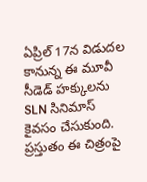ఏప్రిల్ 17న విడుదల కానున్న ఈ మూవీ సీడెడ్ హక్కులను SLN సినిమాస్ కైవసం చేసుకుంది. ప్రస్తుతం ఈ చిత్రంపై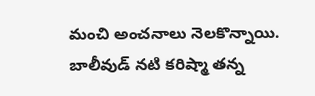మంచి అంచనాలు నెలకొన్నాయి.
బాలీవుడ్ నటి కరిష్మా తన్న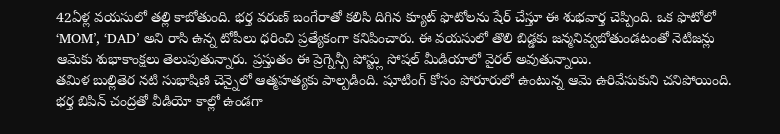42ఏళ్ల వయసులో తల్లి కాబోతుంది. భర్త వరుణ్ బంగేరాతో కలిసి దిగిన క్యూట్ ఫొటోలను షేర్ చేస్తూ ఈ శుభవార్త చెప్పింది. ఒక ఫొటోలో ‘MOM’, ‘DAD’ అని రాసి ఉన్న టోపీలు ధరించి ప్రత్యేకంగా కనిపించారు. ఈ వయసులో తొలి బిడ్డకు జన్మనివ్వబోతుండటంతో నెటిజన్లు ఆమెకు శుభాకాంక్షలు తెలుపుతున్నారు. ప్రస్తుతం ఈ ప్రెగ్నెన్సీ పోస్ట్లు సోషల్ మీడియాలో వైరల్ అవుతున్నాయి.
తమిళ బుల్లితెర నటి సుభాషిణి చెన్నైలో ఆత్మహత్యకు పాల్పడింది. షూటింగ్ కోసం పోరూరులో ఉంటున్న ఆమె ఉరివేసుకుని చనిపోయింది. భర్త బిపిన్ చంద్రతో వీడియో కాల్లో ఉండగా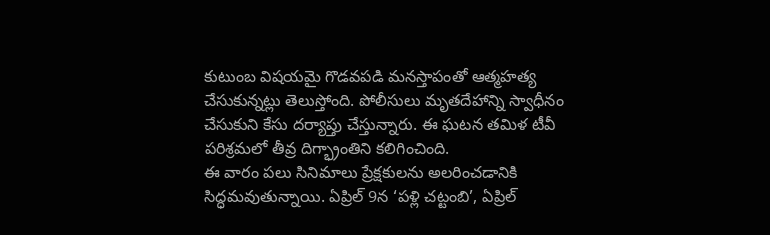కుటుంబ విషయమై గొడవపడి మనస్తాపంతో ఆత్మహత్య చేసుకున్నట్లు తెలుస్తోంది. పోలీసులు మృతదేహాన్ని స్వాధీనం చేసుకుని కేసు దర్యాప్తు చేస్తున్నారు. ఈ ఘటన తమిళ టీవీ పరిశ్రమలో తీవ్ర దిగ్భ్రాంతిని కలిగించింది.
ఈ వారం పలు సినిమాలు ప్రేక్షకులను అలరించడానికి సిద్ధమవుతున్నాయి. ఏప్రిల్ 9న ‘పళ్లి చట్టంబి’, ఏప్రిల్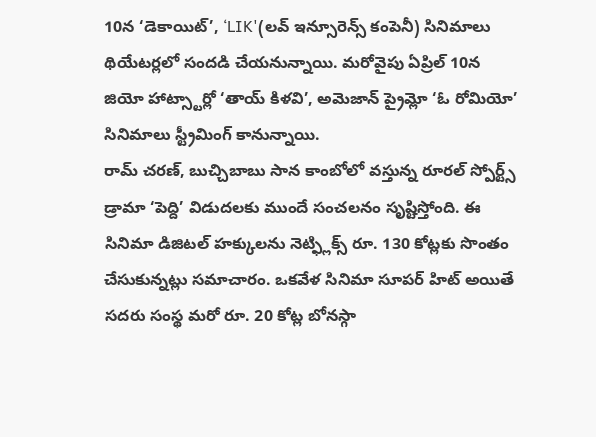10న ‘డెకాయిట్’, ‘LIK'(లవ్ ఇన్సూరెన్స్ కంపెనీ) సినిమాలు థియేటర్లలో సందడి చేయనున్నాయి. మరోవైపు ఏప్రిల్ 10న జియో హాట్స్టార్లో ‘తాయ్ కిళవి’, అమెజాన్ ప్రైమ్లో ‘ఓ రోమియో’ సినిమాలు స్ట్రీమింగ్ కానున్నాయి.
రామ్ చరణ్, బుచ్చిబాబు సాన కాంబోలో వస్తున్న రూరల్ స్పోర్ట్స్ డ్రామా ‘పెద్ది’ విడుదలకు ముందే సంచలనం సృష్టిస్తోంది. ఈ సినిమా డిజిటల్ హక్కులను నెట్ఫ్లిక్స్ రూ. 130 కోట్లకు సొంతం చేసుకున్నట్లు సమాచారం. ఒకవేళ సినిమా సూపర్ హిట్ అయితే సదరు సంస్థ మరో రూ. 20 కోట్ల బోనస్గా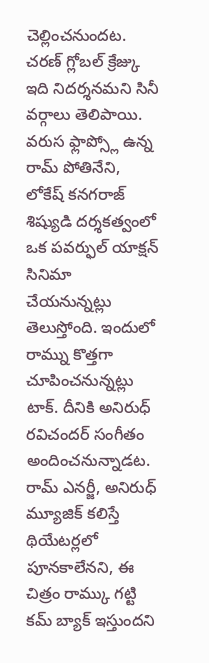చెల్లించనుందట. చరణ్ గ్లోబల్ క్రేజ్కు ఇది నిదర్శనమని సినీ వర్గాలు తెలిపాయి.
వరుస ఫ్లాప్స్లో ఉన్న రామ్ పోతినేని, లోకేష్ కనగరాజ్ శిష్యుడి దర్శకత్వంలో ఒక పవర్ఫుల్ యాక్షన్ సినిమా చేయనున్నట్లు తెలుస్తోంది. ఇందులో రామ్ను కొత్తగా చూపించనున్నట్లు టాక్. దీనికి అనిరుధ్ రవిచందర్ సంగీతం అందించనున్నాడట. రామ్ ఎనర్జీ, అనిరుధ్ మ్యూజిక్ కలిస్తే థియేటర్లలో పూనకాలేనని, ఈ చిత్రం రామ్కు గట్టి కమ్ బ్యాక్ ఇస్తుందని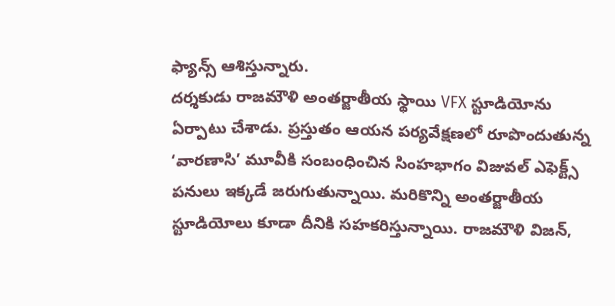ఫ్యాన్స్ ఆశిస్తున్నారు.
దర్శకుడు రాజమౌళి అంతర్జాతీయ స్థాయి VFX స్టూడియోను ఏర్పాటు చేశాడు. ప్రస్తుతం ఆయన పర్యవేక్షణలో రూపొందుతున్న ‘వారణాసి’ మూవీకి సంబంధించిన సింహభాగం విజువల్ ఎఫెక్ట్స్ పనులు ఇక్కడే జరుగుతున్నాయి. మరికొన్ని అంతర్జాతీయ స్టూడియోలు కూడా దీనికి సహకరిస్తున్నాయి. రాజమౌళి విజన్,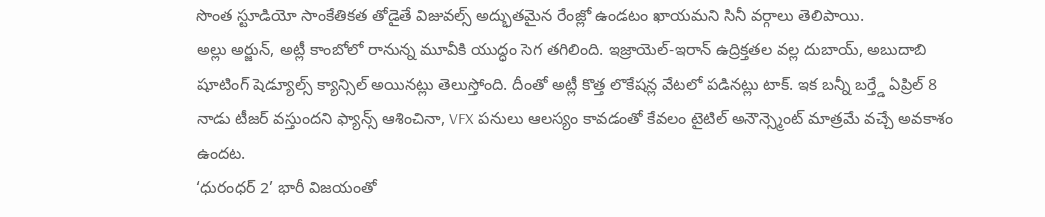సొంత స్టూడియో సాంకేతికత తోడైతే విజువల్స్ అద్భుతమైన రేంజ్లో ఉండటం ఖాయమని సినీ వర్గాలు తెలిపాయి.
అల్లు అర్జున్, అట్లీ కాంబోలో రానున్న మూవీకి యుద్ధం సెగ తగిలింది. ఇజ్రాయెల్-ఇరాన్ ఉద్రిక్తతల వల్ల దుబాయ్, అబుదాబి షూటింగ్ షెడ్యూల్స్ క్యాన్సిల్ అయినట్లు తెలుస్తోంది. దీంతో అట్లీ కొత్త లొకేషన్ల వేటలో పడినట్లు టాక్. ఇక బన్నీ బర్త్డే ఏప్రిల్ 8 నాడు టీజర్ వస్తుందని ఫ్యాన్స్ ఆశించినా, VFX పనులు ఆలస్యం కావడంతో కేవలం టైటిల్ అనౌన్స్మెంట్ మాత్రమే వచ్చే అవకాశం ఉందట.
‘ధురంధర్ 2’ భారీ విజయంతో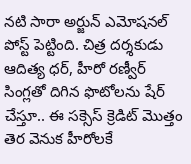నటి సారా అర్జున్ ఎమోషనల్ పోస్ట్ పెట్టింది. చిత్ర దర్శకుడు ఆదిత్య ధర్, హీరో రణ్వీర్ సింగ్లతో దిగిన ఫొటోలను షేర్ చేస్తూ.. ఈ సక్సెస్ క్రెడిట్ మొత్తం తెర వెనుక హీరోలకే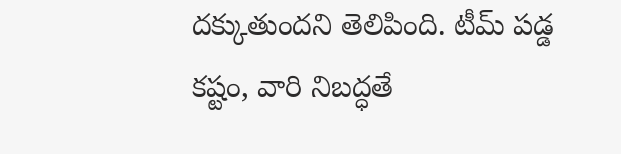దక్కుతుందని తెలిపింది. టీమ్ పడ్డ కష్టం, వారి నిబద్ధతే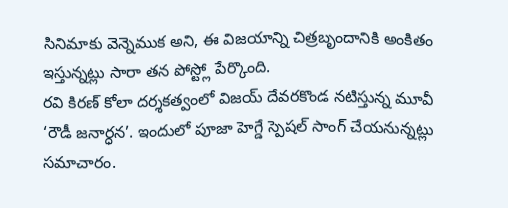సినిమాకు వెన్నెముక అని, ఈ విజయాన్ని చిత్రబృందానికి అంకితం ఇస్తున్నట్లు సారా తన పోస్ట్లో పేర్కొంది.
రవి కిరణ్ కోలా దర్శకత్వంలో విజయ్ దేవరకొండ నటిస్తున్న మూవీ ‘రౌడీ జనార్ధన’. ఇందులో పూజా హెగ్డే స్పెషల్ సాంగ్ చేయనున్నట్లు సమాచారం.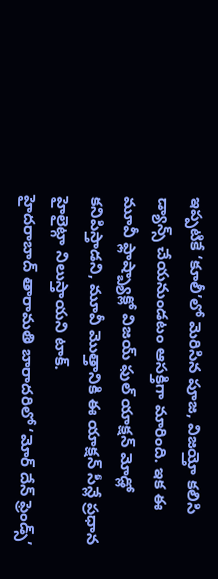ఇప్పటికే ‘కూలీ’లో మెరిసిన పూజ, విజయ్తో కలిసి డ్యాన్స్ చేయనుండటం ఆసక్తిగా మారింది. ఇక ఈ మూవీ ఫ్లాష్బ్యాక్లో విజయ్ ఫుల్ యాక్షన్ మోడ్లో కనిపిస్తాడని, మూవీ మొత్తానికి ఈ యాక్షన్ సీన్లే ప్రధాన హైలైట్గా నిలుస్తాయని టాక్.
హైదరాబాద్ తారామతి బారాదరిలో ‘మోర్ దేన్ ఫ్రెండ్స్’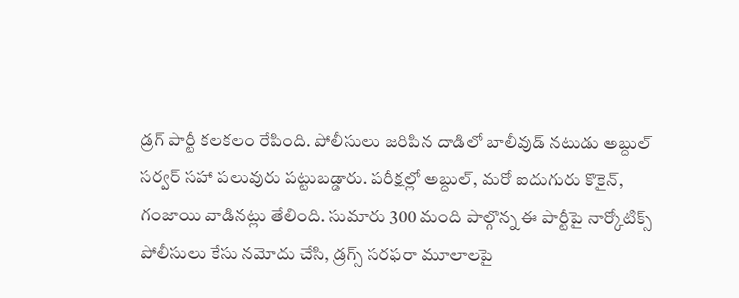డ్రగ్ పార్టీ కలకలం రేపింది. పోలీసులు జరిపిన దాడిలో బాలీవుడ్ నటుడు అబ్దుల్ సర్వర్ సహా పలువురు పట్టుబడ్డారు. పరీక్షల్లో అబ్దుల్, మరో ఐదుగురు కొకైన్, గంజాయి వాడినట్లు తేలింది. సుమారు 300 మంది పాల్గొన్న ఈ పార్టీపై నార్కోటిక్స్ పోలీసులు కేసు నమోదు చేసి, డ్రగ్స్ సరఫరా మూలాలపై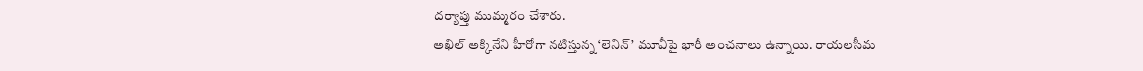దర్యాప్తు ముమ్మరం చేశారు.
అఖిల్ అక్కినేని హీరోగా నటిస్తున్న ‘లెనిన్’ మూవీపై భారీ అంచనాలు ఉన్నాయి. రాయలసీమ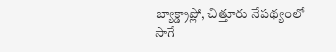బ్యాక్డ్రాప్లో, చిత్తూరు నేపథ్యంలో సాగే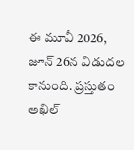ఈ మూవీ 2026, జూన్ 26న విడుదల కానుంది. ప్రస్తుతం అఖిల్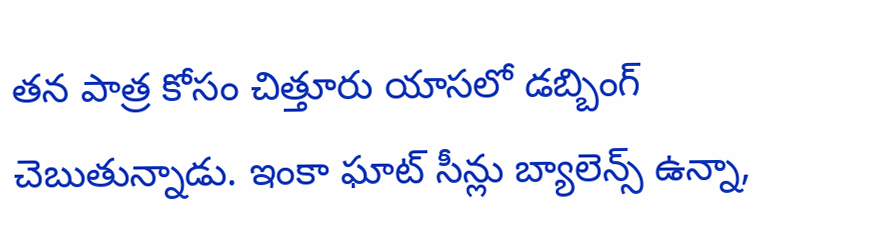తన పాత్ర కోసం చిత్తూరు యాసలో డబ్బింగ్ చెబుతున్నాడు. ఇంకా ఘాట్ సీన్లు బ్యాలెన్స్ ఉన్నా,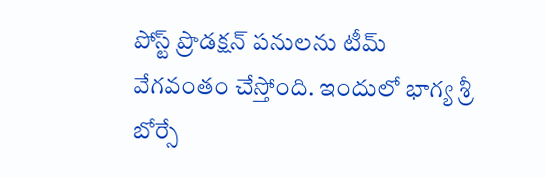పోస్ట్ ప్రొడక్షన్ పనులను టీమ్ వేగవంతం చేస్తోంది. ఇందులో భాగ్య శ్రీ బోర్సే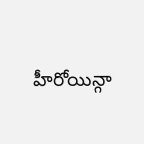హీరోయిన్గా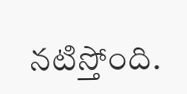నటిస్తోంది.